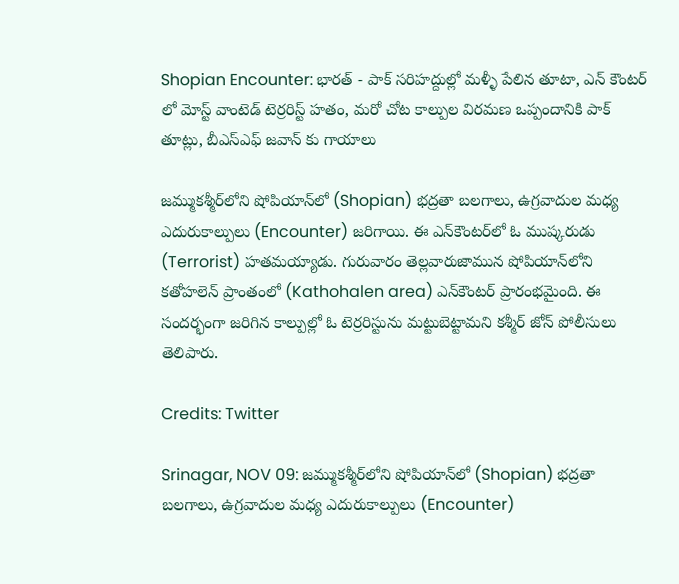Shopian Encounter: భారత్ - పాక్ సరిహద్దుల్లో మళ్ళీ పేలిన తూటా, ఎన్ కౌంటర్ లో మోస్ట్ వాంటెడ్ టెర్రరిస్ట్ హతం, మరో చోట కాల్పుల విరమణ ఒప్పందానికి పాక్ తూట్లు, బీఎస్ఎఫ్ జవాన్ కు గాయాలు

జమ్ముకశ్మీర్‌లోని షోపియాన్‌లో (Shopian) భద్రతా బలగాలు, ఉగ్రవాదుల మధ్య ఎదురుకాల్పులు (Encounter) జరిగాయి. ఈ ఎన్‌కౌంటర్‌లో ఓ ముష్కరుడు (Terrorist) హతమయ్యాడు. గురువారం తెల్లవారుజామున షోపియాన్‌లోని కతోహలెన్‌ ప్రాంతంలో (Kathohalen area) ఎన్‌కౌంటర్‌ ప్రారంభమైంది. ఈ సందర్భంగా జరిగిన కాల్పుల్లో ఓ టెర్రరిస్టును మట్టుబెట్టామని కశ్మీర్‌ జోన్‌ పోలీసులు తెలిపారు.

Credits: Twitter

Srinagar, NOV 09: జమ్ముకశ్మీర్‌లోని షోపియాన్‌లో (Shopian) భద్రతా బలగాలు, ఉగ్రవాదుల మధ్య ఎదురుకాల్పులు (Encounter)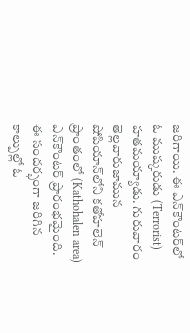జరిగాయి. ఈ ఎన్‌కౌంటర్‌లో ఓ ముష్కరుడు (Terrorist) హతమయ్యాడు. గురువారం తెల్లవారుజామున షోపియాన్‌లోని కతోహలెన్‌ ప్రాంతంలో (Kathohalen area) ఎన్‌కౌంటర్‌ ప్రారంభమైంది. ఈ సందర్భంగా జరిగిన కాల్పుల్లో ఓ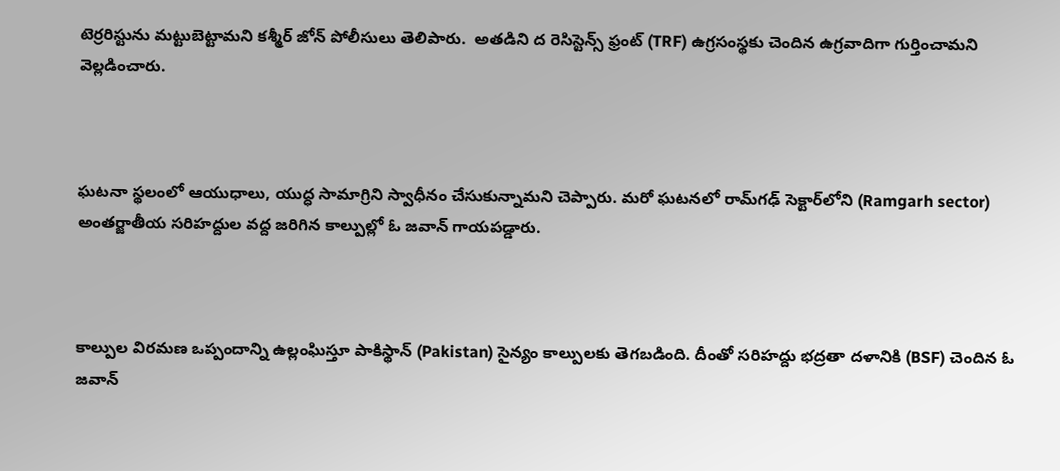టెర్రరిస్టును మట్టుబెట్టామని కశ్మీర్‌ జోన్‌ పోలీసులు తెలిపారు.  అతడిని ద రెసిస్టెన్స్‌ ఫ్రంట్‌ (TRF) ఉగ్రసంస్థకు చెందిన ఉగ్రవాదిగా గుర్తించామని వెల్లడించారు.



ఘటనా స్థలంలో ఆయుధాలు, యుద్ధ సామాగ్రిని స్వాధీనం చేసుకున్నామని చెప్పారు. మరో ఘటనలో రామ్‌గఢ్‌ సెక్టార్‌లోని (Ramgarh sector) అంతర్జాతీయ సరిహద్దుల వద్ద జరిగిన కాల్పుల్లో ఓ జవాన్‌ గాయపడ్డారు.



కాల్పుల విరమణ ఒప్పందాన్ని ఉల్లంఘిస్తూ పాకిస్థాన్‌ (Pakistan) సైన్యం కాల్పులకు తెగబడింది. దీంతో సరిహద్దు భద్రతా దళానికి (BSF) చెందిన ఓ జవాన్‌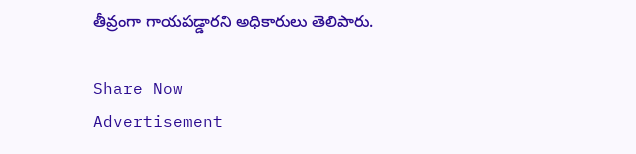తీవ్రంగా గాయపడ్డారని అధికారులు తెలిపారు.

Share Now
Advertisement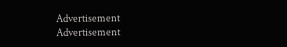Advertisement
Advertisement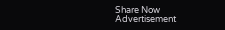Share Now
Advertisement